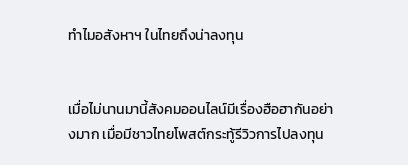ทำไมอสังหาฯ ในไทยถึงน่าลงทุน


เมื่อไม่นานมานี้สังคมออนไลน์มีเรื่องฮือฮากันอย่างมาก เมื่อมีชาวไทยโพสต์กระทู้รีวิวการไปลงทุน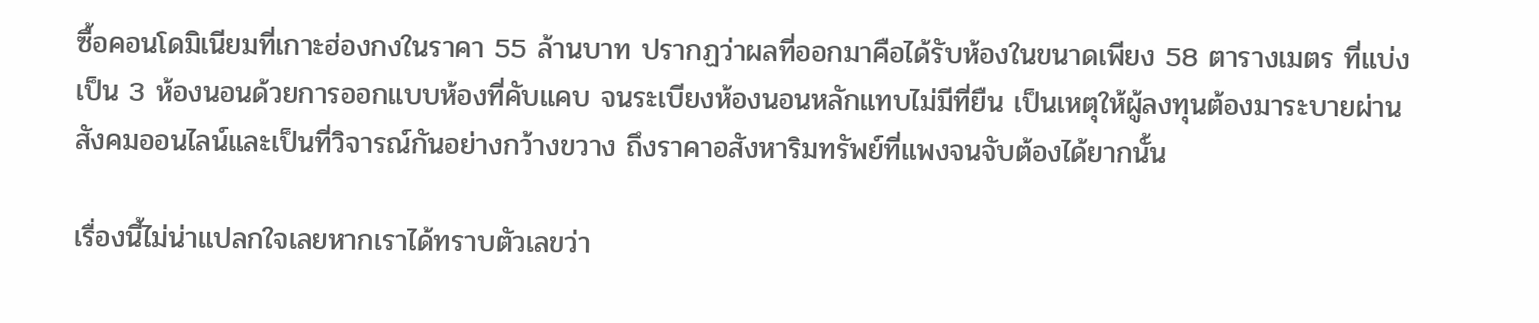ซื้อคอนโดมิเนียมที่เกาะฮ่องกงในราคา 55 ล้านบาท ปรากฏว่าผลที่ออกมาคือได้รับห้องในขนาดเพียง 58 ตารางเมตร ที่แบ่งเป็น 3 ห้องนอนด้วยการออกแบบห้องที่คับแคบ จนระเบียงห้องนอนหลักแทบไม่มีที่ยืน เป็นเหตุให้ผู้ลงทุนต้องมาระบายผ่านสังคมออนไลน์และเป็นที่วิจารณ์กันอย่างกว้างขวาง ถึงราคาอสังหาริมทรัพย์ที่แพงจนจับต้องได้ยากนั้น

เรื่องนี้ไม่น่าแปลกใจเลยหากเราได้ทราบตัวเลขว่า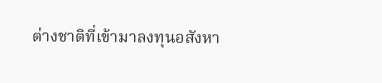ต่างชาติที่เข้ามาลงทุนอสังหา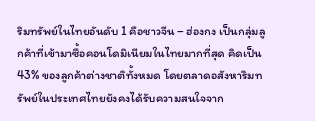ริมทรัพย์ในไทยอันดับ 1 คือชาวจีน – ฮ่องกง เป็นกลุ่มลูกค้าที่เข้ามาซื้อคอนโดมิเนียมในไทยมากที่สุด คิดเป็น 43% ของลูกค้าต่างชาติทั้งหมด โดยตลาดอสังหาริมทรัพย์ในประเทศไทยยังคงได้รับความสนใจจาก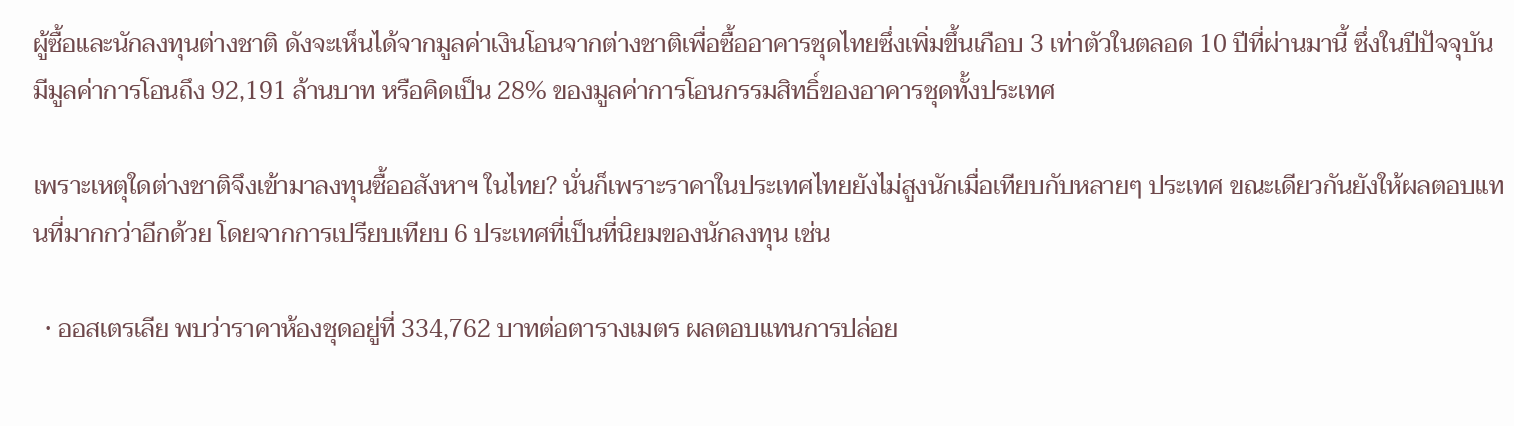ผู้ซื้อและนักลงทุนต่างชาติ ดังจะเห็นได้จากมูลค่าเงินโอนจากต่างชาติเพื่อซื้ออาคารชุดไทยซึ่งเพิ่มขึ้นเกือบ 3 เท่าตัวในตลอด 10 ปีที่ผ่านมานี้ ซึ่งในปีปัจจุบันมีมูลค่าการโอนถึง 92,191 ล้านบาท หรือคิดเป็น 28% ของมูลค่าการโอนกรรมสิทธิ์ของอาคารชุดทั้งประเทศ

เพราะเหตุใดต่างชาติจึงเข้ามาลงทุนซื้ออสังหาฯ ในไทย? นั่นก็เพราะราคาในประเทศไทยยังไม่สูงนักเมื่อเทียบกับหลายๆ ประเทศ ขณะเดียวกันยังให้ผลตอบแทนที่มากกว่าอีกด้วย โดยจากการเปรียบเทียบ 6 ประเทศที่เป็นที่นิยมของนักลงทุน เช่น

  • ออสเตรเลีย พบว่าราคาห้องชุดอยู่ที่ 334,762 บาทต่อตารางเมตร ผลตอบแทนการปล่อย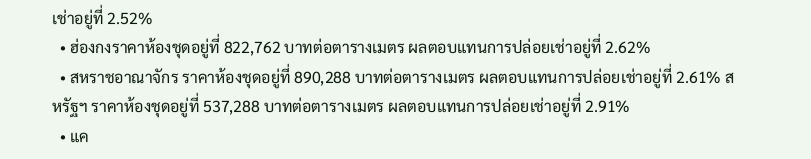เช่าอยู่ที่ 2.52%
  • ฮ่องกงราคาห้องชุดอยู่ที่ 822,762 บาทต่อตารางเมตร ผลตอบแทนการปล่อยเช่าอยู่ที่ 2.62%
  • สหราชอาณาจักร ราคาห้องชุดอยู่ที่ 890,288 บาทต่อตารางเมตร ผลตอบแทนการปล่อยเช่าอยู่ที่ 2.61% สหรัฐฯ ราคาห้องชุดอยู่ที่ 537,288 บาทต่อตารางเมตร ผลตอบแทนการปล่อยเช่าอยู่ที่ 2.91%
  • แค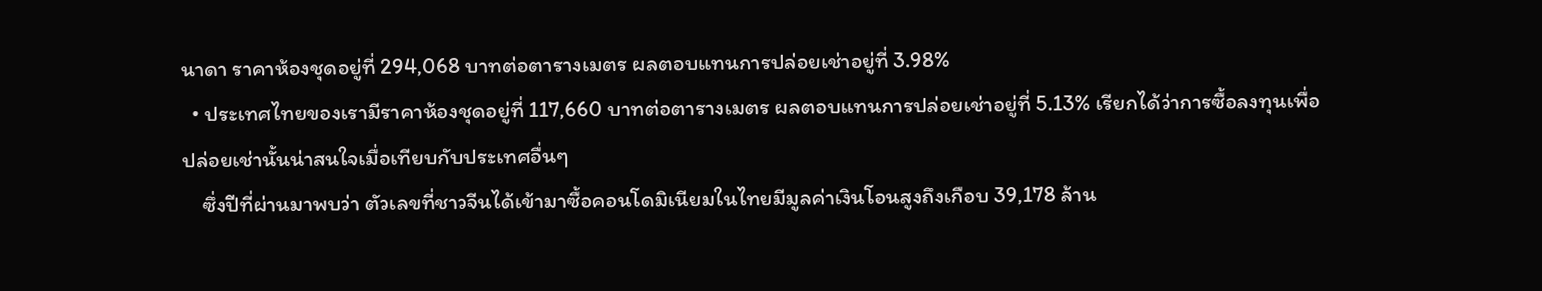นาดา ราคาห้องชุดอยู่ที่ 294,068 บาทต่อตารางเมตร ผลตอบแทนการปล่อยเช่าอยู่ที่ 3.98%
  • ประเทศไทยของเรามีราคาห้องชุดอยู่ที่ 117,660 บาทต่อตารางเมตร ผลตอบแทนการปล่อยเช่าอยู่ที่ 5.13% เรียกได้ว่าการซื้อลงทุนเพื่อปล่อยเช่านั้นน่าสนใจเมื่อเทียบกับประเทศอื่นๆ
    ซึ่งปีที่ผ่านมาพบว่า ตัวเลขที่ชาวจีนได้เข้ามาซื้อคอนโดมิเนียมในไทยมีมูลค่าเงินโอนสูงถึงเกือบ 39,178 ล้าน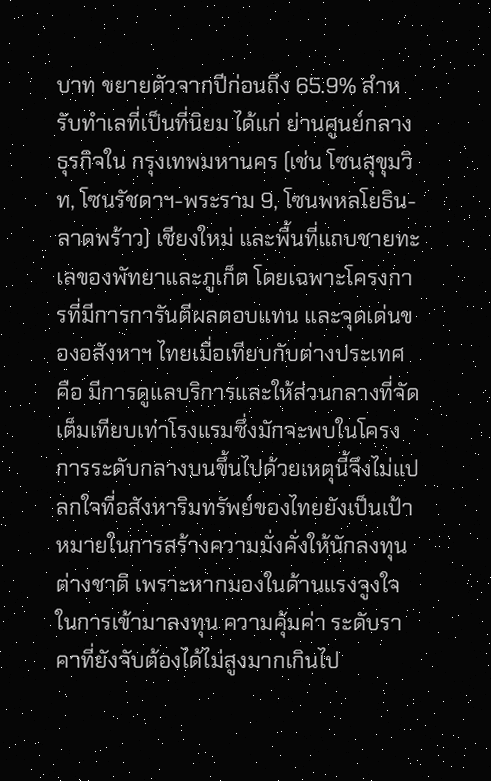บาท ขยายตัวจากปีก่อนถึง 65.9% สำหรับทำเลที่เป็นที่นิยม ได้แก่ ย่านศูนย์กลางธุรกิจใน กรุงเทพมหานคร (เช่น โซนสุขุมวิท, โซนรัชดาฯ-พระราม 9, โซนพหลโยธิน-ลาดพร้าว) เชียงใหม่ และพื้นที่แถบชายทะเลของพัทยาและภูเก็ต โดยเฉพาะโครงการที่มีการการันตีผลตอบแทน และจุดเด่นของอสังหาฯ ไทยเมื่อเทียบกับต่างประเทศ คือ มีการดูแลบริการและให้ส่วนกลางที่จัดเต็มเทียบเท่าโรงแรมซึ่งมักจะพบในโครงการระดับกลางบนขึ้นไปด้วยเหตุนี้จึงไม่แปลกใจที่อสังหาริมทรัพย์ของไทยยังเป็นเป้าหมายในการสร้างความมั่งคั่งให้นักลงทุนต่างชาติ เพราะหากมองในด้านแรงจูงใจในการเข้ามาลงทุน ความคุ้มค่า ระดับราคาที่ยังจับต้องได้ไม่สูงมากเกินไป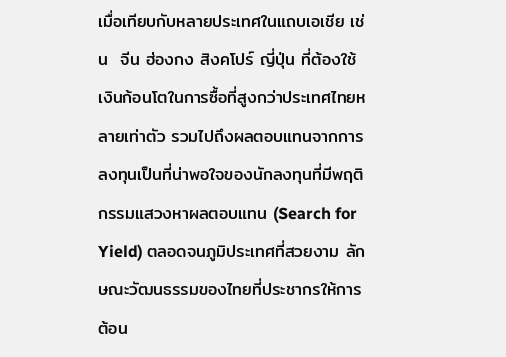เมื่อเทียบกับหลายประเทศในแถบเอเชีย เช่น  จีน ฮ่องกง สิงคโปร์ ญี่ปุ่น ที่ต้องใช้เงินก้อนโตในการซื้อที่สูงกว่าประเทศไทยหลายเท่าตัว รวมไปถึงผลตอบแทนจากการลงทุนเป็นที่น่าพอใจของนักลงทุนที่มีพฤติกรรมแสวงหาผลตอบแทน (Search for Yield) ตลอดจนภูมิประเทศที่สวยงาม ลักษณะวัฒนธรรมของไทยที่ประชากรให้การต้อน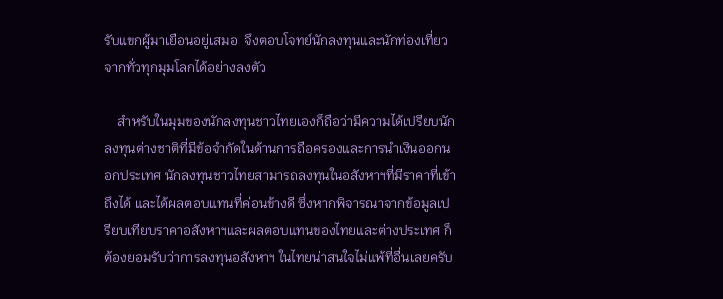รับแขกผู้มาเยือนอยู่เสมอ  จึงตอบโจทย์นักลงทุนและนักท่องเที่ยวจากทั่วทุกมุมโลกได้อย่างลงตัว

    สำหรับในมุมของนักลงทุนชาวไทยเองก็ถือว่ามีความได้เปรียบนักลงทุนต่างชาติที่มีข้อจำกัดในด้านการถือครองและการนำเงินออกนอกประเทศ นักลงทุนชาวไทยสามารถลงทุนในอสังหาฯที่มีราคาที่เข้าถึงได้ และได้ผลตอบแทนที่ค่อนข้างดี ซึ่งหากพิจารณาจากข้อมูลเปรียบเทียบราคาอสังหาฯและผลตอบแทนของไทยและต่างประเทศ ก็ต้องยอมรับว่าการลงทุนอสังหาฯ ในไทยน่าสนใจไม่แพ้ที่อื่นเลยครับ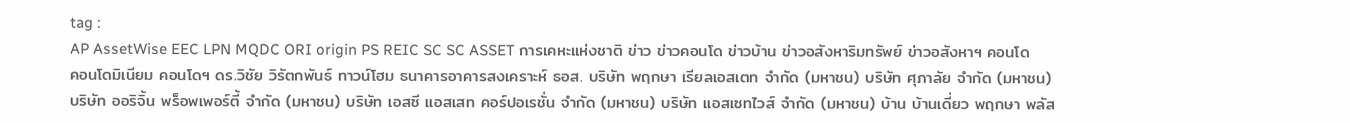tag :
AP AssetWise EEC LPN MQDC ORI origin PS REIC SC SC ASSET การเคหะแห่งชาติ ข่าว ข่าวคอนโด ข่าวบ้าน ข่าวอสังหาริมทรัพย์ ข่าวอสังหาฯ คอนโด คอนโดมิเนียม คอนโดฯ ดร.วิชัย วิรัตกพันธ์ ทาวน์โฮม ธนาคารอาคารสงเคราะห์ ธอส. บริษัท พฤกษา เรียลเอสเตท จำกัด (มหาชน) บริษัท ศุภาลัย จำกัด (มหาชน) บริษัท ออริจิ้น พร็อพเพอร์ตี้ จำกัด (มหาชน) บริษัท เอสซี แอสเสท คอร์ปอเรชั่น จำกัด (มหาชน) บริษัท แอสเซทไวส์ จำกัด (มหาชน) บ้าน บ้านเดี่ยว พฤกษา พลัส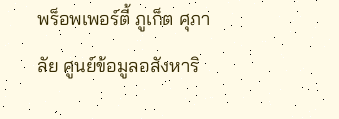พร็อพเพอร์ตี้ ภูเก็ต ศุภาลัย ศูนย์ข้อมูลอสังหาริ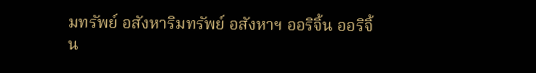มทรัพย์ อสังหาริมทรัพย์ อสังหาฯ ออริจิ้น ออริจิ้น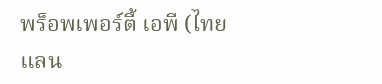พร็อพเพอร์ตี้ เอพี (ไทยแลน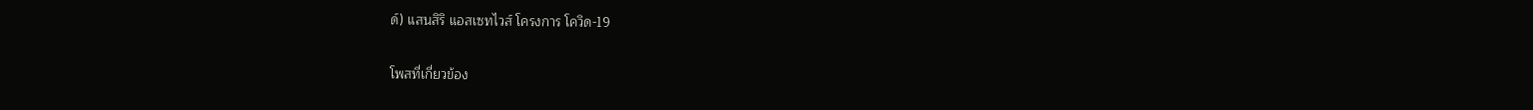ด์) แสนสิริ แอสเซทไวส์ โครงการ โควิด-19

โพสที่เกี่ยวข้อง